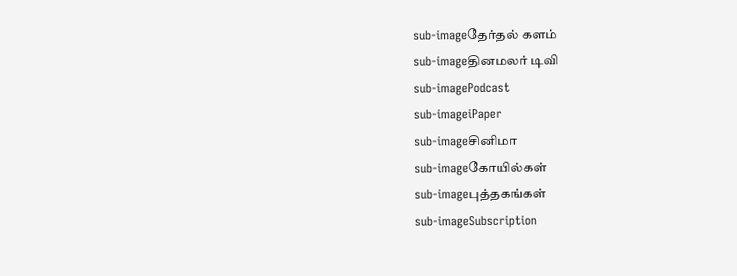sub-imageதேர்தல் களம்
sub-imageதினமலர் டிவி
sub-imagePodcast
sub-imageiPaper
sub-imageசினிமா
sub-imageகோயில்கள்
sub-imageபுத்தகங்கள்
sub-imageSubscription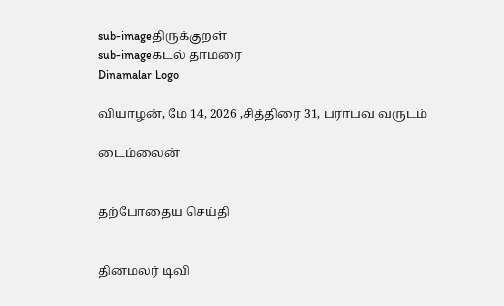sub-imageதிருக்குறள்
sub-imageகடல் தாமரை
Dinamalar Logo

வியாழன், மே 14, 2026 ,சித்திரை 31, பராபவ வருடம்

டைம்லைன்


தற்போதைய செய்தி


தினமலர் டிவி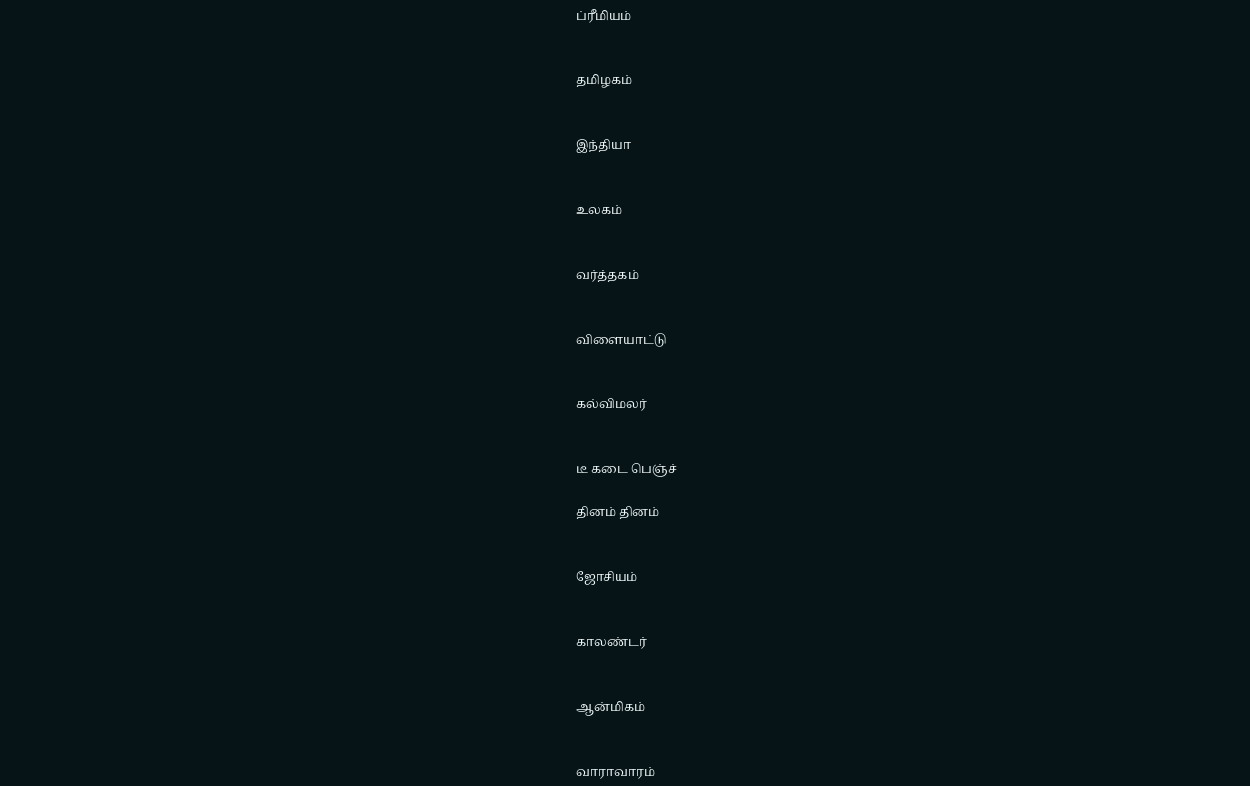ப்ரீமியம்


தமிழகம்


இந்தியா


உலகம்


வர்த்தகம்


விளையாட்டு


கல்விமலர்


டீ கடை பெஞ்ச்

தினம் தினம்


ஜோசியம்


காலண்டர்


ஆன்மிகம்


வாராவாரம்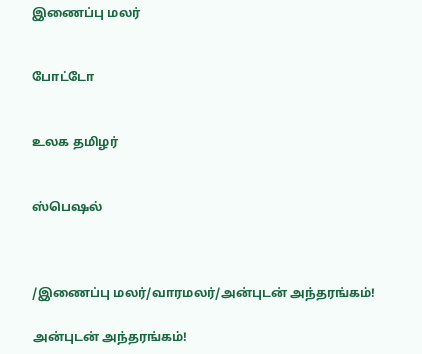இணைப்பு மலர்


போட்டோ


உலக தமிழர்


ஸ்பெஷல்



/இணைப்பு மலர்/வாரமலர்/அன்புடன் அந்தரங்கம்!

அன்புடன் அந்தரங்கம்!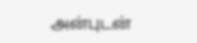அன்புடன்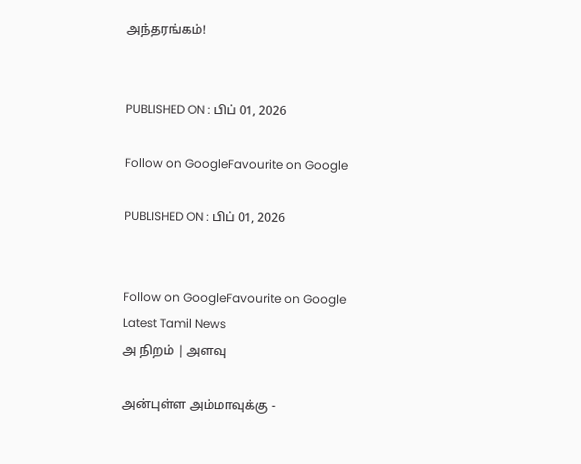அந்தரங்கம்!


PUBLISHED ON : பிப் 01, 2026

Follow on GoogleFavourite on Google

PUBLISHED ON : பிப் 01, 2026


Follow on GoogleFavourite on Google
Latest Tamil News
அ நிறம் | அளவு

அன்புள்ள அம்மாவுக்கு -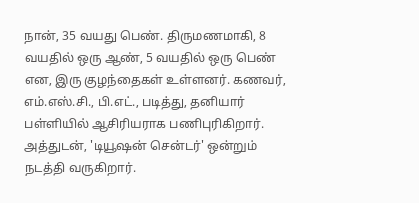நான், 35 வயது பெண். திருமணமாகி, 8 வயதில் ஒரு ஆண், 5 வயதில் ஒரு பெண் என, இரு குழந்தைகள் உள்ளனர். கணவர், எம்.எஸ்.சி., பி.எட்., படித்து, தனியார் பள்ளியில் ஆசிரியராக பணிபுரிகிறார். அத்துடன், 'டியூஷன் சென்டர்' ஒன்றும் நடத்தி வருகிறார்.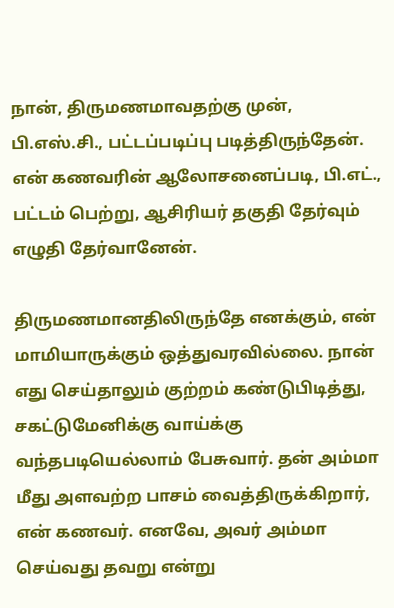நான், திருமணமாவதற்கு முன், பி.எஸ்.சி., பட்டப்படிப்பு படித்திருந்தேன். என் கணவரின் ஆலோசனைப்படி, பி.எட்., பட்டம் பெற்று, ஆசிரியர் தகுதி தேர்வும் எழுதி தேர்வானேன்.

திருமணமானதிலிருந்தே எனக்கும், என் மாமியாருக்கும் ஒத்துவரவில்லை. நான் எது செய்தாலும் குற்றம் கண்டுபிடித்து, சகட்டுமேனிக்கு வாய்க்கு வந்தபடியெல்லாம் பேசுவார். தன் அம்மா மீது அளவற்ற பாசம் வைத்திருக்கிறார், என் கணவர். எனவே, அவர் அம்மா செய்வது தவறு என்று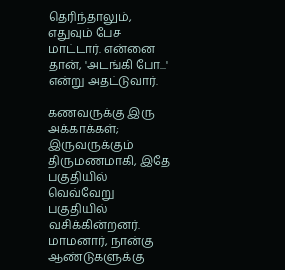தெரிந்தாலும், எதுவும் பேச மாட்டார். என்னை தான், 'அடங்கி போ...' என்று அதட்டுவார்.

கணவருக்கு இரு அக்காக்கள்; இருவருக்கும் திருமணமாகி, இதே பகுதியில் வெவ்வேறு பகுதியில் வசிக்கின்றனர். மாமனார், நான்கு ஆண்டுகளுக்கு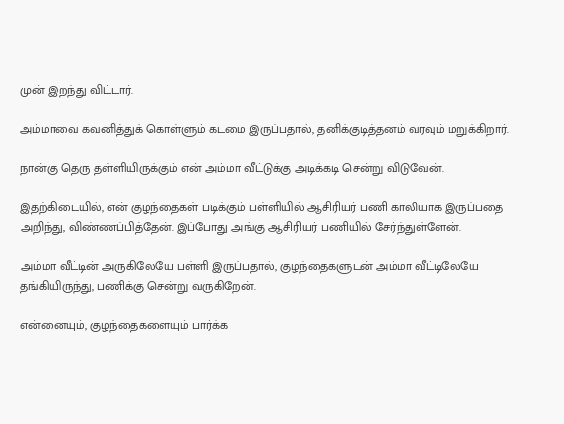முன் இறந்து விட்டார்.

அம்மாவை கவனித்துக் கொள்ளும் கடமை இருப்பதால், தனிக்குடித்தனம் வரவும் மறுக்கிறார்.

நான்கு தெரு தள்ளியிருக்கும் என் அம்மா வீட்டுக்கு அடிக்கடி சென்று விடுவேன்.

இதற்கிடையில், என் குழந்தைகள் படிக்கும் பள்ளியில் ஆசிரியர் பணி காலியாக இருப்பதை அறிந்து, விண்ணப்பித்தேன். இப்போது அங்கு ஆசிரியர் பணியில் சேர்ந்துள்ளேன்.

அம்மா வீட்டின் அருகிலேயே பள்ளி இருப்பதால், குழந்தைகளுடன் அம்மா வீட்டிலேயே தங்கியிருந்து, பணிக்கு சென்று வருகிறேன்.

என்னையும், குழந்தைகளையும் பார்க்க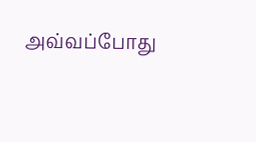அவ்வப்போது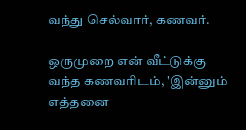வந்து செல்வார், கணவர்.

ஒருமுறை என் வீட்டுக்கு வந்த கணவரிடம், 'இன்னும் எத்தனை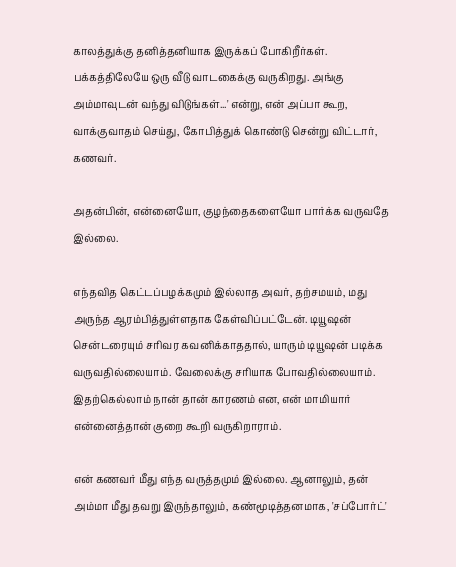காலத்துக்கு தனித்தனியாக இருக்கப் போகிறீர்கள். பக்கத்திலேயே ஒரு வீடு வாடகைக்கு வருகிறது. அங்கு அம்மாவுடன் வந்து விடுங்கள்...' என்று, என் அப்பா கூற, வாக்குவாதம் செய்து, கோபித்துக் கொண்டு சென்று விட்டார், கணவர்.

அதன்பின், என்னையோ, குழந்தைகளையோ பார்க்க வருவதே இல்லை.

எந்தவித கெட்டப்பழக்கமும் இல்லாத அவர், தற்சமயம், மது அருந்த ஆரம்பித்துள்ளதாக கேள்விப்பட்டேன். டியூஷன் சென்டரையும் சரிவர கவனிக்காததால், யாரும் டியூஷன் படிக்க வருவதில்லையாம். வேலைக்கு சரியாக போவதில்லையாம். இதற்கெல்லாம் நான் தான் காரணம் என, என் மாமியார் என்னைத்தான் குறை கூறி வருகிறாராம்.

என் கணவர் மீது எந்த வருத்தமும் இல்லை. ஆனாலும், தன் அம்மா மீது தவறு இருந்தாலும், கண்மூடித்தனமாக, 'சப்போர்ட்'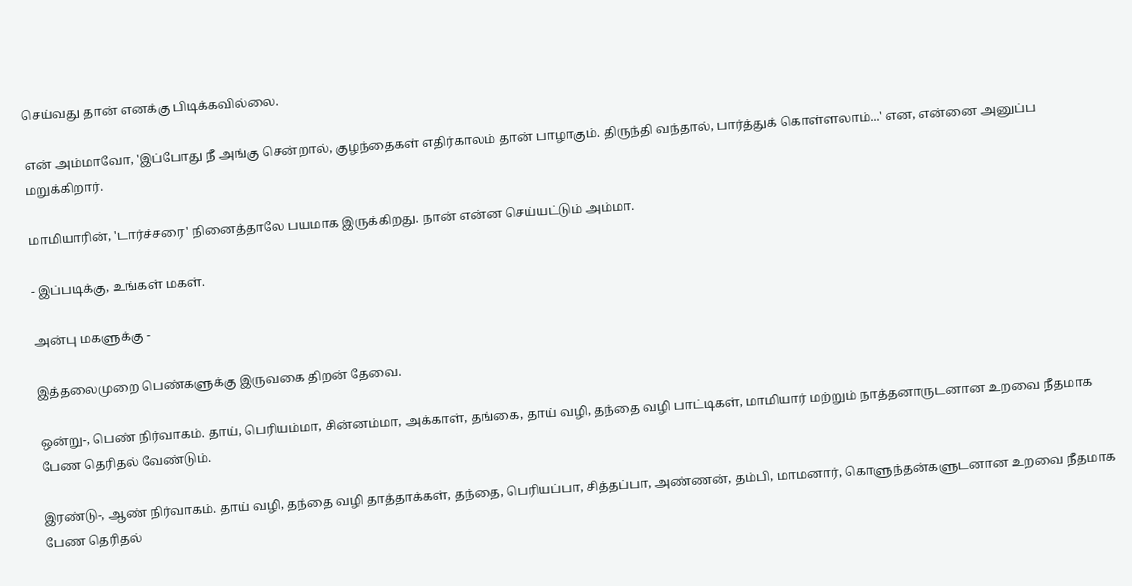செய்வது தான் எனக்கு பிடிக்கவில்லை.

என் அம்மாவோ, 'இப்போது நீ அங்கு சென்றால், குழந்தைகள் எதிர்காலம் தான் பாழாகும். திருந்தி வந்தால், பார்த்துக் கொள்ளலாம்...' என, என்னை அனுப்ப மறுக்கிறார்.

மாமியாரின், 'டார்ச்சரை' நினைத்தாலே பயமாக இருக்கிறது. நான் என்ன செய்யட்டும் அம்மா.

- இப்படிக்கு, உங்கள் மகள்.

அன்பு மகளுக்கு -

இத்தலைமுறை பெண்களுக்கு இருவகை திறன் தேவை.

ஒன்று-, பெண் நிர்வாகம். தாய், பெரியம்மா, சின்னம்மா, அக்காள், தங்கை, தாய் வழி, தந்தை வழி பாட்டிகள், மாமியார் மற்றும் நாத்தனாருடனான உறவை நீதமாக பேண தெரிதல் வேண்டும்.

இரண்டு-, ஆண் நிர்வாகம். தாய் வழி, தந்தை வழி தாத்தாக்கள், தந்தை, பெரியப்பா, சித்தப்பா, அண்ணன், தம்பி, மாமனார், கொளுந்தன்களுடனான உறவை நீதமாக பேண தெரிதல்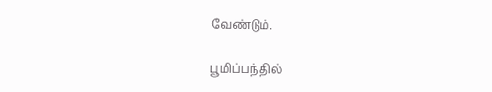வேண்டும்.

பூமிப்பந்தில்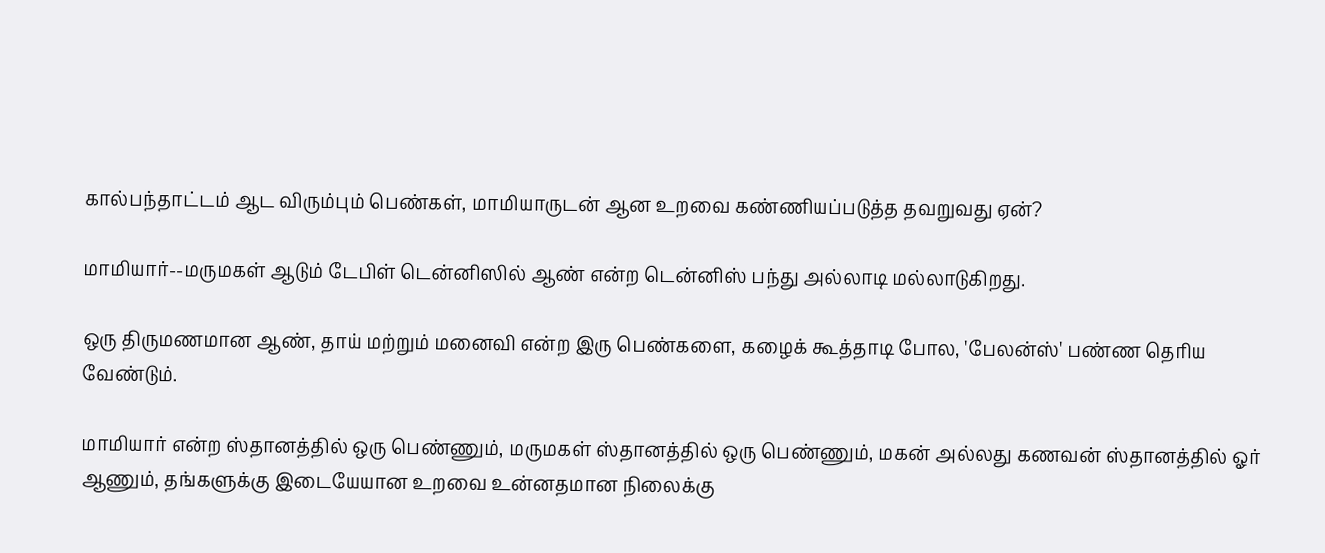கால்பந்தாட்டம் ஆட விரும்பும் பெண்கள், மாமியாருடன் ஆன உறவை கண்ணியப்படுத்த தவறுவது ஏன்?

மாமியார்--மருமகள் ஆடும் டேபிள் டென்னிஸில் ஆண் என்ற டென்னிஸ் பந்து அல்லாடி மல்லாடுகிறது.

ஒரு திருமணமான ஆண், தாய் மற்றும் மனைவி என்ற இரு பெண்களை, கழைக் கூத்தாடி போல, 'பேலன்ஸ்' பண்ண தெரிய வேண்டும்.

மாமியார் என்ற ஸ்தானத்தில் ஒரு பெண்ணும், மருமகள் ஸ்தானத்தில் ஒரு பெண்ணும், மகன் அல்லது கணவன் ஸ்தானத்தில் ஓர் ஆணும், தங்களுக்கு இடையேயான உறவை உன்னதமான நிலைக்கு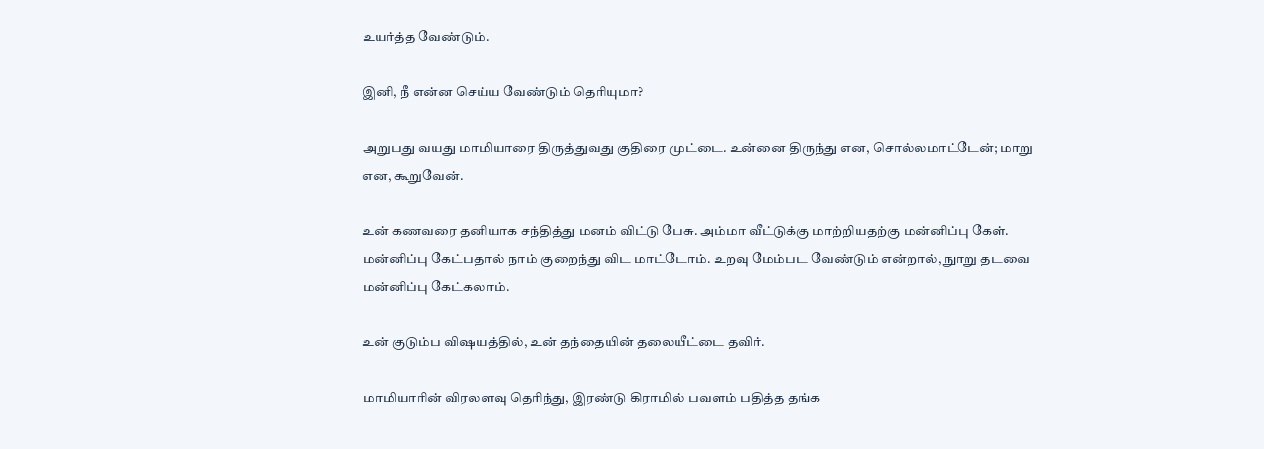உயர்த்த வேண்டும்.

இனி, நீ என்ன செய்ய வேண்டும் தெரியுமா?

அறுபது வயது மாமியாரை திருத்துவது குதிரை முட்டை. உன்னை திருந்து என, சொல்லமாட்டேன்; மாறு என, கூறுவேன்.

உன் கணவரை தனியாக சந்தித்து மனம் விட்டு பேசு. அம்மா வீட்டுக்கு மாற்றியதற்கு மன்னிப்பு கேள். மன்னிப்பு கேட்பதால் நாம் குறைந்து விட மாட்டோம். உறவு மேம்பட வேண்டும் என்றால், நுாறு தடவை மன்னிப்பு கேட்கலாம்.

உன் குடும்ப விஷயத்தில், உன் தந்தையின் தலையீட்டை தவிர்.

மாமியாரின் விரலளவு தெரிந்து, இரண்டு கிராமில் பவளம் பதித்த தங்க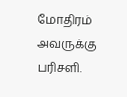மோதிரம் அவருக்கு பரிசளி.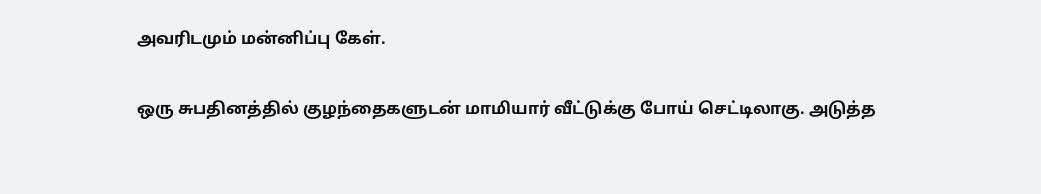அவரிடமும் மன்னிப்பு கேள்.

ஒரு சுபதினத்தில் குழந்தைகளுடன் மாமியார் வீட்டுக்கு போய் செட்டிலாகு. அடுத்த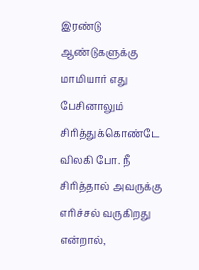இரண்டு ஆண்டுகளுக்கு மாமியார் எது பேசினாலும் சிரித்துக்கொண்டே விலகி போ. நீ சிரித்தால் அவருக்கு எரிச்சல் வருகிறது என்றால்,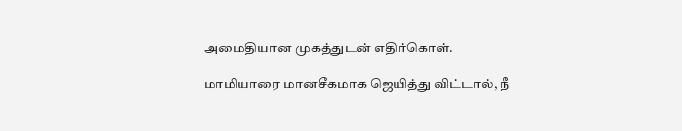அமைதியான முகத்துடன் எதிர்கொள்.

மாமியாரை மானசீகமாக ஜெயித்து விட்டால், நீ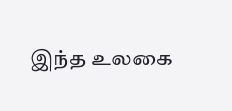இந்த உலகை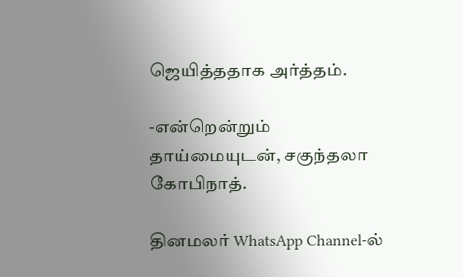ஜெயித்ததாக அர்த்தம்.

-என்றென்றும் தாய்மையுடன், சகுந்தலா கோபிநாத்.

தினமலர் WhatsApp Channel-ல்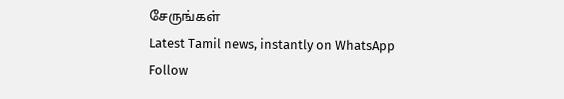சேருங்கள்
Latest Tamil news, instantly on WhatsApp
Follow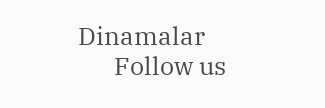Dinamalar
      Follow us